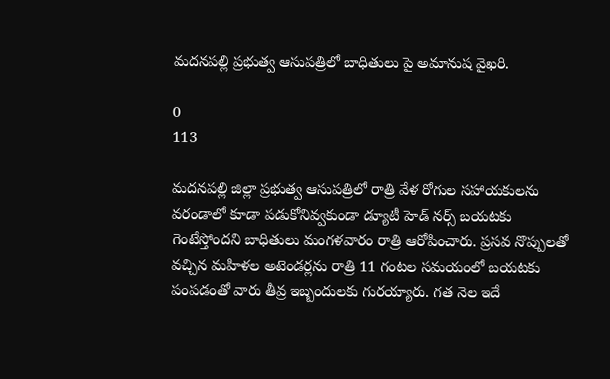మదనపల్లి ప్రభుత్వ ఆసుపత్రిలో బాధితులు పై అమానుష వైఖరి.

0
113

మదనపల్లి జిల్లా ప్రభుత్వ ఆసుపత్రిలో రాత్రి వేళ రోగుల సహాయకులను వరండాలో కూడా పడుకోనివ్వకుండా డ్యూటీ హెడ్ నర్స్ బయటకు గెంటేస్తోందని బాధితులు మంగళవారం రాత్రి ఆరోపించారు. ప్రసవ నొప్పులతో వచ్చిన మహిళల అటెండర్లను రాత్రి 11 గంటల సమయంలో బయటకు పంపడంతో వారు తీవ్ర ఇబ్బందులకు గురయ్యారు. గత నెల ఇదే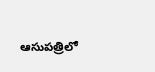ఆసుపత్రిలో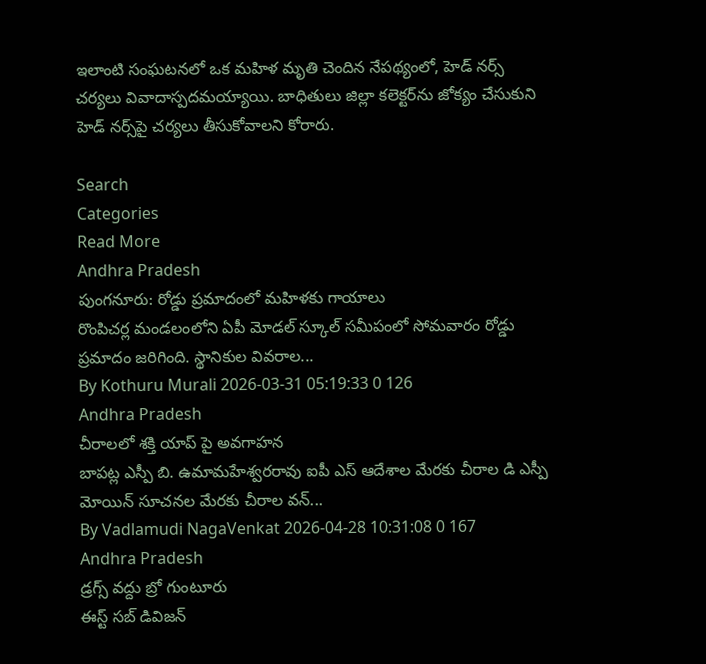ఇలాంటి సంఘటనలో ఒక మహిళ మృతి చెందిన నేపథ్యంలో, హెడ్ నర్స్ చర్యలు వివాదాస్పదమయ్యాయి. బాధితులు జిల్లా కలెక్టర్‌ను జోక్యం చేసుకుని హెడ్ నర్స్‌పై చర్యలు తీసుకోవాలని కోరారు.

Search
Categories
Read More
Andhra Pradesh
పుంగనూరు: రోడ్డు ప్రమాదంలో మహిళకు గాయాలు
రొంపిచర్ల మండలంలోని ఏపీ మోడల్ స్కూల్ సమీపంలో సోమవారం రోడ్డు ప్రమాదం జరిగింది. స్థానికుల వివరాల...
By Kothuru Murali 2026-03-31 05:19:33 0 126
Andhra Pradesh
చీరాలలో శక్తి యాప్ పై అవగాహన
బాపట్ల ఎస్పీ బి. ఉమామహేశ్వరరావు ఐపీ ఎస్ ఆదేశాల మేరకు చీరాల డి ఎస్పీ మోయిన్ సూచనల మేరకు చీరాల వన్...
By Vadlamudi NagaVenkat 2026-04-28 10:31:08 0 167
Andhra Pradesh
డ్రగ్స్ వద్దు బ్రో గుంటూరు
ఈస్ట్ సబ్ డివిజన్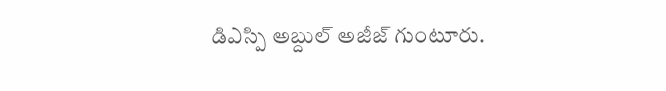డిఎస్పి అబ్దుల్ అజీజ్ గుంటూరు.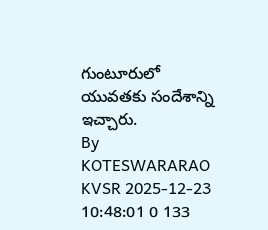గుంటూరులో యువతకు సందేశాన్ని ఇచ్చారు.
By KOTESWARARAO KVSR 2025-12-23 10:48:01 0 133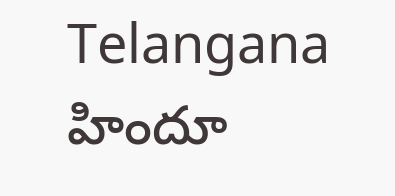Telangana
హిందూ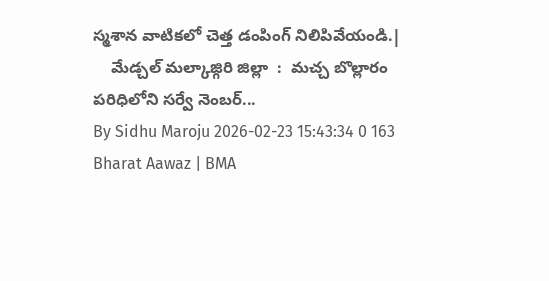స్మశాన వాటికలో చెత్త డంపింగ్ నిలిపివేయండి.|
    మేడ్చల్ మల్కాజ్గిరి జిల్లా  :  మచ్చ బొల్లారం పరిధిలోని సర్వే నెంబర్...
By Sidhu Maroju 2026-02-23 15:43:34 0 163
Bharat Aawaz | BMA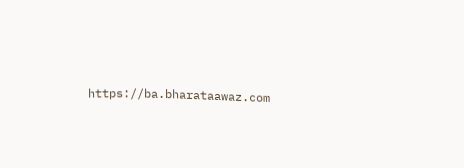https://ba.bharataawaz.com